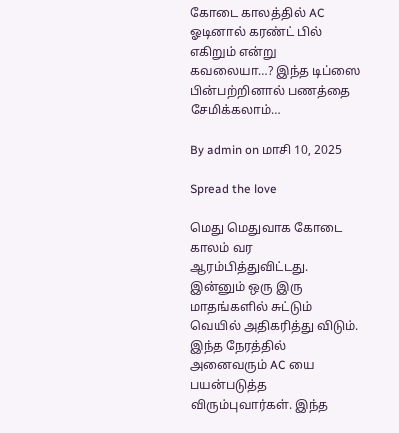கோடை காலத்தில் AC ஓடினால் கரண்ட் பில் எகிறும் என்று கவலையா…? இந்த டிப்ஸை பின்பற்றினால் பணத்தை சேமிக்கலாம்…

By admin on மாசி 10, 2025

Spread the love

மெது மெதுவாக கோடை காலம் வர ஆரம்பித்துவிட்டது. இன்னும் ஒரு இரு மாதங்களில் சுட்டும் வெயில் அதிகரித்து விடும். இந்த நேரத்தில் அனைவரும் AC யை பயன்படுத்த விரும்புவார்கள். இந்த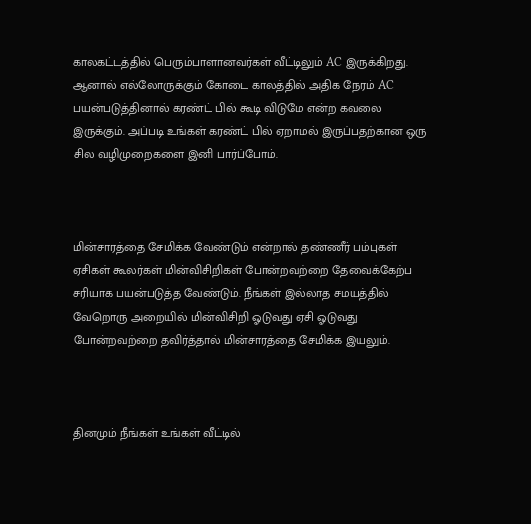காலகட்டத்தில் பெரும்பாளானவர்கள் வீட்டிலும் AC இருக்கிறது. ஆனால் எல்லோருக்கும் கோடை காலத்தில் அதிக நேரம் AC பயன்படுத்தினால் கரண்ட் பில் கூடி விடுமே என்ற கவலை இருக்கும். அப்படி உங்கள் கரண்ட் பில் ஏறாமல் இருப்பதற்கான ஒரு சில வழிமுறைகளை இனி பார்ப்போம்.



மின்சாரத்தை சேமிக்க வேண்டும் என்றால் தண்ணீர் பம்புகள் ஏசிகள் கூலர்கள் மின்விசிறிகள் போன்றவற்றை தேவைக்கேற்ப சரியாக பயன்படுத்த வேண்டும். நீங்கள் இல்லாத சமயத்தில் வேறொரு அறையில் மின்விசிறி ஓடுவது ஏசி ஓடுவது போன்றவற்றை தவிர்த்தால் மின்சாரத்தை சேமிக்க இயலும்.



தினமும் நீங்கள் உங்கள் வீட்டில்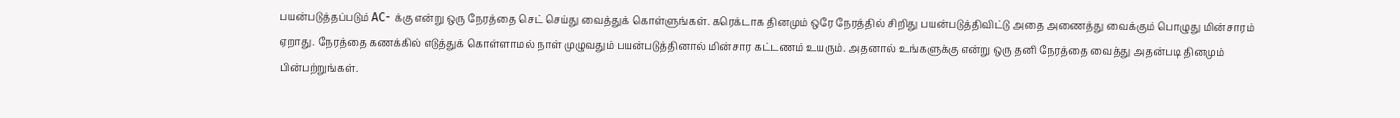பயன்படுத்தப்படும் AC- க்கு என்று ஒரு நேரத்தை செட் செய்து வைத்துக் கொள்ளுங்கள். கரெக்டாக தினமும் ஒரே நேரத்தில் சிறிது பயன்படுத்திவிட்டு அதை அணைத்து வைக்கும் பொழுது மின்சாரம் ஏறாது. நேரத்தை கணக்கில் எடுத்துக் கொள்ளாமல் நாள் முழுவதும் பயன்படுத்தினால் மின்சார கட்டணம் உயரும். அதனால் உங்களுக்கு என்று ஒரு தனி நேரத்தை வைத்து அதன்படி தினமும் பின்பற்றுங்கள்.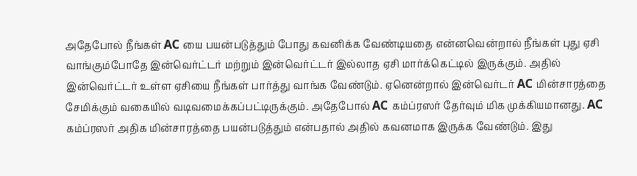அதேபோல் நீங்கள் AC யை பயன்படுத்தும் போது கவனிக்க வேண்டியதை என்னவென்றால் நீங்கள் புது ஏசி வாங்கும்போதே இன்வெர்ட்டர் மற்றும் இன்வெர்ட்டர் இல்லாத ஏசி மார்க்கெட்டில் இருக்கும். அதில் இன்வெர்ட்டர் உள்ள ஏசியை நீங்கள் பார்த்து வாங்க வேண்டும். ஏனென்றால் இன்வெர்டர் AC மின்சாரத்தை சேமிக்கும் வகையில் வடிவமைக்கப்பட்டிருக்கும். அதேபோல் AC கம்ப்ரஸர் தேர்வும் மிக முக்கியமானது. AC கம்ப்ரஸர் அதிக மின்சாரத்தை பயன்படுத்தும் என்பதால் அதில் கவனமாக இருக்க வேண்டும். இது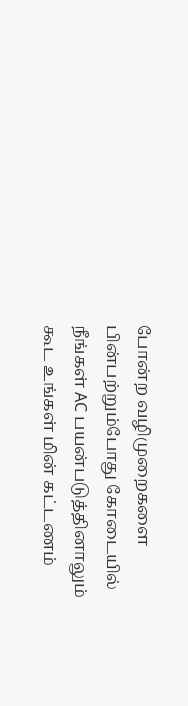போன்ற வழிமுறைகளை பின்பற்றும்போது கோடையில் நீங்கள் AC பயன்படுத்தினாலும் கூட உங்கள் மின் கட்டணம்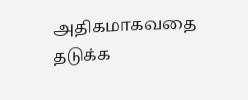அதிகமாகவதை தடுக்க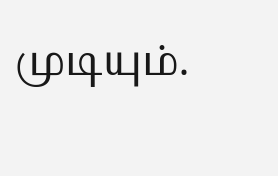முடியும்.